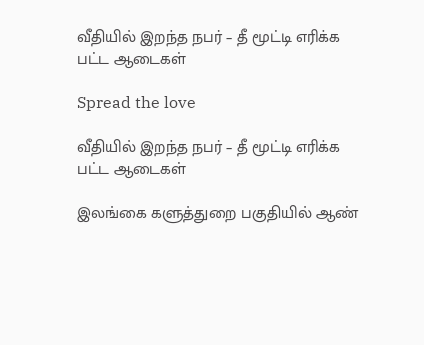வீதியில் இறந்த நபர் – தீ மூட்டி எரிக்க பட்ட ஆடைகள்

Spread the love

வீதியில் இறந்த நபர் – தீ மூட்டி எரிக்க பட்ட ஆடைகள்

இலங்கை களுத்துறை பகுதியில் ஆண்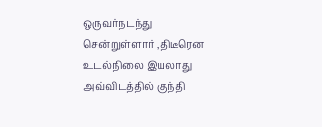ஒருவர்நடந்து சென்றுள்ளார் ,திடீரென உடல்நிலை இயலாது அவ்விடத்தில் குந்தி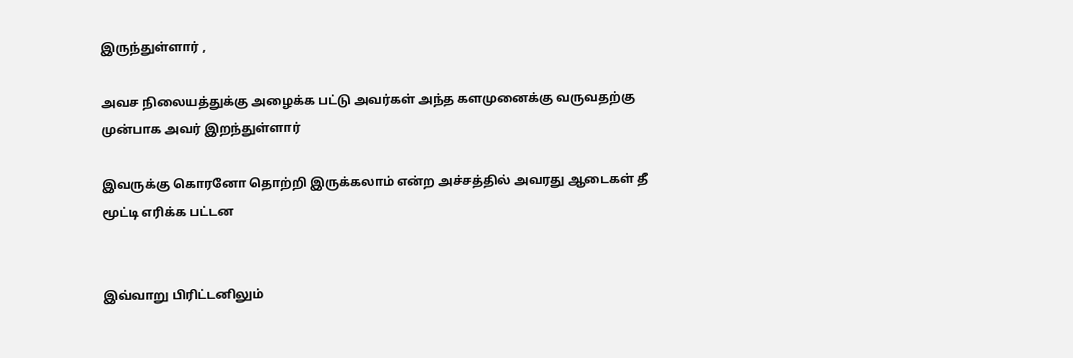இருந்துள்ளார் ,

அவச நிலையத்துக்கு அழைக்க பட்டு அவர்கள் அந்த களமுனைக்கு வருவதற்கு முன்பாக அவர் இறந்துள்ளார்

இவருக்கு கொரனோ தொற்றி இருக்கலாம் என்ற அச்சத்தில் அவரது ஆடைகள் தீ மூட்டி எரிக்க பட்டன


இவ்வாறு பிரிட்டனிலும்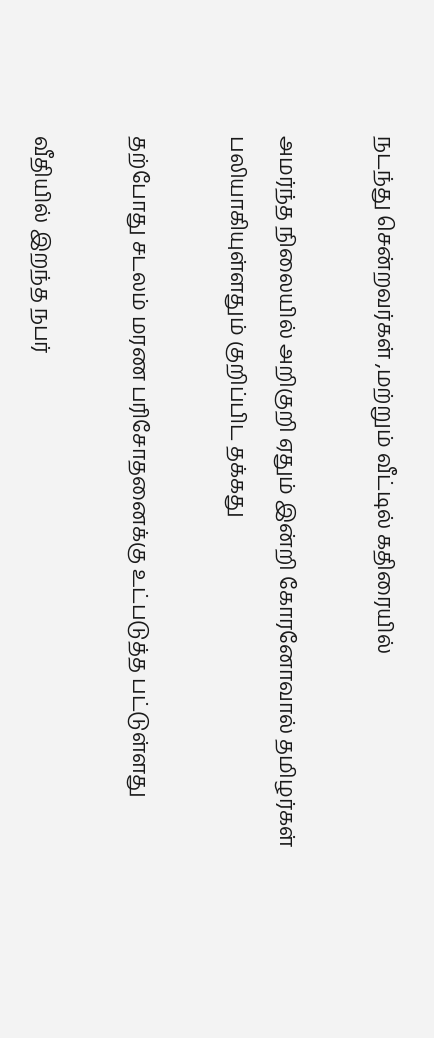நடந்து சென்றவர்கள் ,மற்றும் வீட்டில் கதிரையில்

அமர்ந்த நிலையில் அறிகுறி ஏதும் இன்றி கோரனோவால் தமிழர்கள் பலியாகியுள்ளதும் குறிப்பிட தக்கது

தற்போது சடலம் மரண பரிசோதனைக்கு உட்படுத்த பட்டுள்ளது

வீதியில் இறந்த நபர்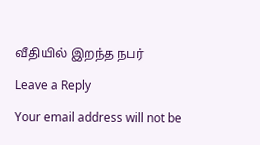வீதியில் இறந்த நபர்

Leave a Reply

Your email address will not be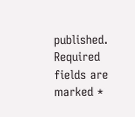published. Required fields are marked *